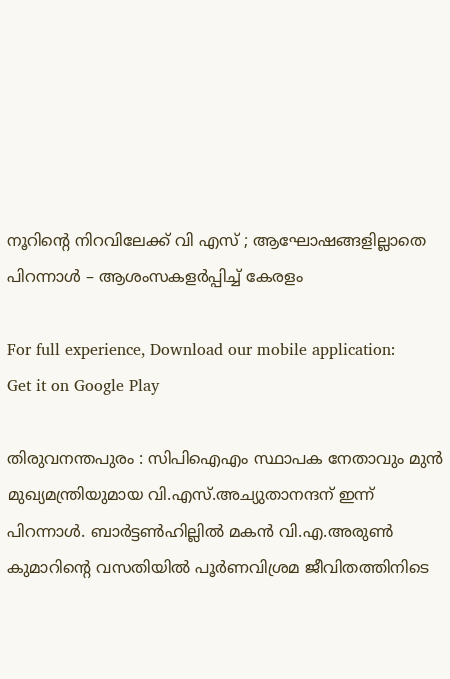നൂറിന്റെ നിറവിലേക്ക് വി എസ് ; ആഘോഷങ്ങളില്ലാതെ പിറന്നാൾ – ആശംസകളര്‍പ്പിച്ച് കേരളം

For full experience, Download our mobile application:
Get it on Google Play

തിരുവനന്തപുരം : സിപിഐഎം സ്ഥാപക നേതാവും മുൻ മുഖ്യമന്ത്രിയുമായ വി.എസ്.അച്യുതാനന്ദന് ഇന്ന് പിറന്നാൾ. ബാർട്ടൺഹില്ലിൽ മകൻ വി.എ.അരുൺ കുമാറിന്റെ വസതിയിൽ പൂർണവിശ്രമ ജീവിതത്തിനിടെ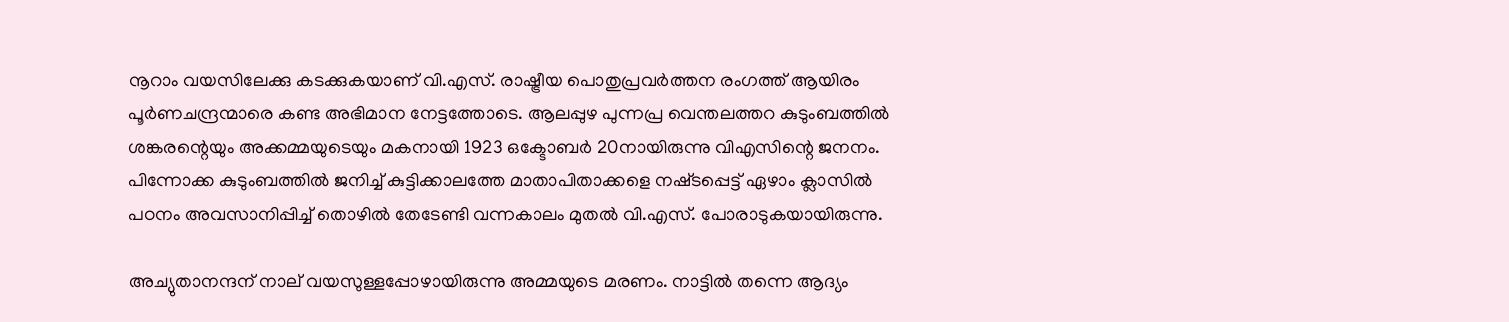നൂറാം വയസിലേക്കു കടക്കുകയാണ് വി.എസ്. രാഷ്ട്രീയ പൊതുപ്രവർത്തന രംഗത്ത് ആയിരം പൂർണചന്ദ്രന്മാരെ കണ്ട അഭിമാന നേട്ടത്തോടെ. ആലപ്പുഴ പുന്നപ്ര വെന്തലത്തറ കുടുംബത്തിൽ ശങ്കരന്റെയും അക്കമ്മയുടെയും മകനായി 1923 ഒക്ടോബർ 20നായിരുന്നു വിഎസിന്റെ ജനനം. പിന്നോക്ക കുടുംബത്തില്‍ ജനിച്ച്‌ കുട്ടിക്കാലത്തേ മാതാപിതാക്കളെ നഷ്‌ടപ്പെട്ട്‌ ഏഴാം ക്ലാസില്‍ പഠനം അവസാനിപ്പിച്ച്‌ തൊഴില്‍ തേടേണ്ടി വന്നകാലം മുതല്‍ വി.എസ്‌. പോരാടുകയായിരുന്നു.

അച്യുതാനന്ദന് നാല് വയസുള്ളപ്പോഴായിരുന്നു അമ്മയുടെ മരണം. നാട്ടിൽ തന്നെ ആദ്യം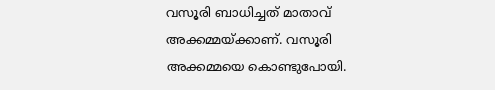വസൂരി ബാധിച്ചത് മാതാവ് അക്കമ്മയ്ക്കാണ്. വസൂരി അക്കമ്മയെ കൊണ്ടുപോയി.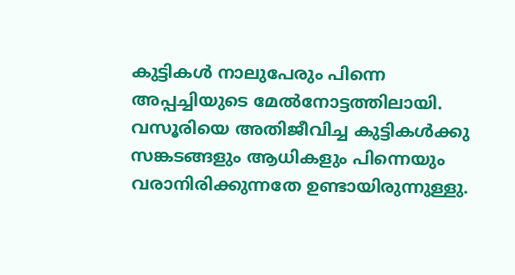കുട്ടികൾ നാലുപേരും പിന്നെ അപ്പച്ചിയുടെ മേൽനോട്ടത്തിലായി. വസൂരിയെ അതിജീവിച്ച കുട്ടികൾക്കു സങ്കടങ്ങളും ആധികളും പിന്നെയും വരാനിരിക്കുന്നതേ ഉണ്ടായിരുന്നുള്ളു.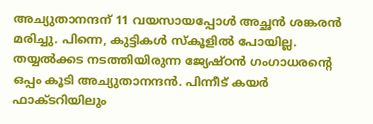അച്യുതാനന്ദന് 11 വയസായപ്പോൾ അച്ഛൻ ശങ്കരൻ മരിച്ചു. പിന്നെ, കുട്ടികൾ സ്‌കൂളിൽ പോയില്ല. തയ്യൽക്കട നടത്തിയിരുന്ന ജ്യേഷ്ഠൻ ഗംഗാധരന്റെ ഒപ്പം കൂടി അച്യുതാനന്ദൻ. പിന്നീട്‌ കയര്‍ ഫാക്‌ടറിയിലും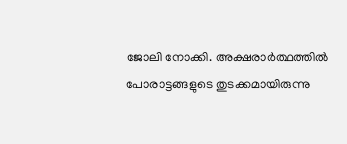ജോലി നോക്കി. അക്ഷരാർത്ഥത്തിൽ പോരാട്ടങ്ങളുടെ തുടക്കമായിരുന്നു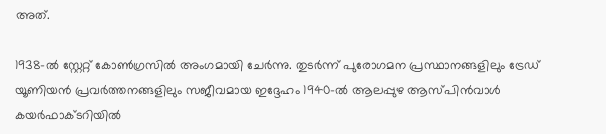അത്.

1938-ല്‍ സ്റ്റേറ്റ്‌ കോണ്‍ഗ്രസില്‍ അംഗമായി ചേര്‍ന്നു. തുടര്‍ന്ന്‌ പുരോഗമന പ്രസ്ഥാനങ്ങളിലും ട്രേഡ്‌ യൂണിയന്‍ പ്രവര്‍ത്തനങ്ങളിലും സജീവമായ ഇദ്ദേഹം 1940-ല്‍ ആലപ്പുഴ ആസ്‌പിന്‍വാള്‍ കയര്‍ഫാക്‌ടറിയില്‍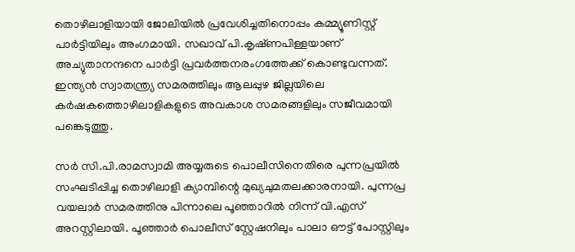തൊഴിലാളിയായി ജോലിയില്‍ പ്രവേശിച്ചതിനൊപ്പം കമ്മ്യൂണിസ്റ്റ് പാര്‍ട്ടിയിലും അംഗമായി. സഖാവ്‌ പി.കൃഷ്‌ണപിള്ളയാണ്‌ അച്യുതാനന്ദനെ പാര്‍ട്ടി പ്രവര്‍ത്തനരംഗത്തേക്ക്‌ കൊണ്ടുവന്നത്‌. ഇന്ത്യന്‍ സ്വാതന്ത്ര്യ സമരത്തിലും ആലപ്പുഴ ജില്ലയിലെ കര്‍ഷകത്തൊഴിലാളികളുടെ അവകാശ സമരങ്ങളിലും സജീവമായി പങ്കെടുത്തു.

സര്‍ സി.പി.രാമസ്വാമി അയ്യരുടെ പൊലീസിനെതിരെ പുന്നപ്രയില്‍ സംഘടിപ്പിച്ച തൊഴിലാളി ക്യാമ്പിന്റെ മുഖ്യചുമതലക്കാരനായി. പുന്നപ്ര വയലാർ സമരത്തിനു പിന്നാലെ പൂഞ്ഞാറിൽ നിന്ന് വി.എസ് അറസ്റ്റിലായി. പൂഞ്ഞാർ പൊലീസ് സ്റ്റേഷനിലും പാലാ ഔട്ട് പോസ്റ്റിലും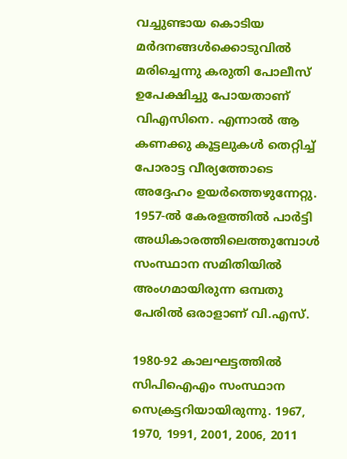വച്ചുണ്ടായ കൊടിയ മർദനങ്ങൾക്കൊടുവിൽ മരിച്ചെന്നു കരുതി പോലീസ് ഉപേക്ഷിച്ചു പോയതാണ് വിഎസിനെ. എന്നാൽ ആ കണക്കു കൂട്ടലുകൾ തെറ്റിച്ച് പോരാട്ട വീര്യത്തോടെ അദ്ദേഹം ഉയർത്തെഴുന്നേറ്റു. 1957-ല്‍ കേരളത്തില്‍ പാര്‍ട്ടി അധികാരത്തിലെത്തുമ്പോള്‍ സംസ്ഥാന സമിതിയില്‍ അംഗമായിരുന്ന ഒമ്പതു പേരില്‍ ഒരാളാണ്‌ വി.എസ്‌.

1980-92 കാലഘട്ടത്തില്‍ സിപിഐഎം സംസ്ഥാന സെക്രട്ടറിയായിരുന്നു. 1967, 1970, 1991, 2001, 2006, 2011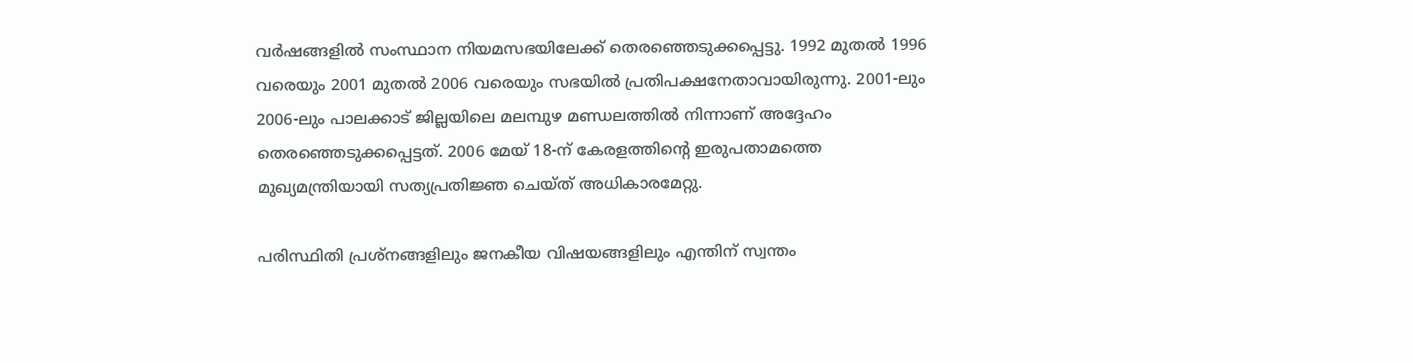വര്‍ഷങ്ങളില്‍ സംസ്ഥാന നിയമസഭയിലേക്ക്‌ തെരഞ്ഞെടുക്കപ്പെട്ടു. 1992 മുതല്‍ 1996 വരെയും 2001 മുതല്‍ 2006 വരെയും സഭയില്‍ പ്രതിപക്ഷനേതാവായിരുന്നു. 2001-ലും 2006-ലും പാലക്കാട്‌ ജില്ലയിലെ മലമ്പുഴ മണ്ഡലത്തില്‍ നിന്നാണ്‌ അദ്ദേഹം തെരഞ്ഞെടുക്കപ്പെട്ടത്‌. 2006 മേയ്‌ 18-ന്‌ കേരളത്തിന്റെ ഇരുപതാമത്തെ മുഖ്യമന്ത്രിയായി സത്യപ്രതിജ്ഞ ചെയ്‌ത്‌ അധികാരമേറ്റു.

പരിസ്ഥിതി പ്രശ്‌നങ്ങളിലും ജനകീയ വിഷയങ്ങളിലും എന്തിന്‌ സ്വന്തം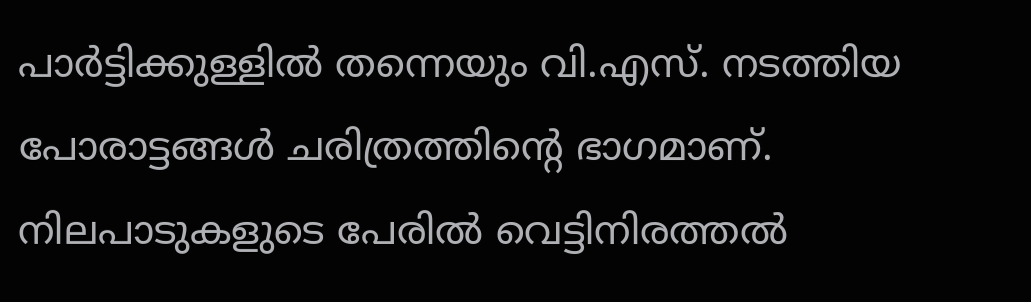പാര്‍ട്ടിക്കുള്ളില്‍ തന്നെയും വി.എസ്‌. നടത്തിയ പോരാട്ടങ്ങള്‍ ചരിത്രത്തിന്റെ ഭാഗമാണ്‌. നിലപാടുകളുടെ പേരില്‍ വെട്ടിനിരത്തല്‍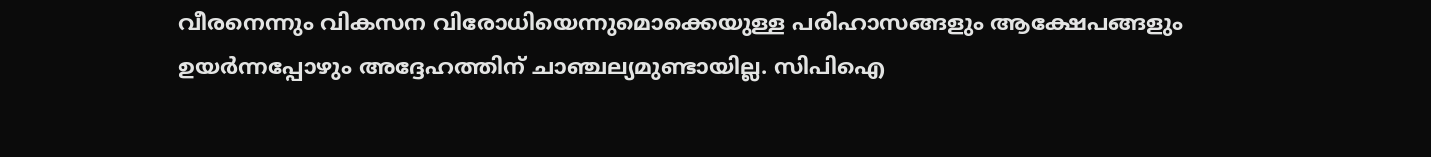വീരനെന്നും വികസന വിരോധിയെന്നുമൊക്കെയുള്ള പരിഹാസങ്ങളും ആക്ഷേപങ്ങളും ഉയര്‍ന്നപ്പോഴും അദ്ദേഹത്തിന്‌ ചാഞ്ചല്യമുണ്ടായില്ല. സിപിഐ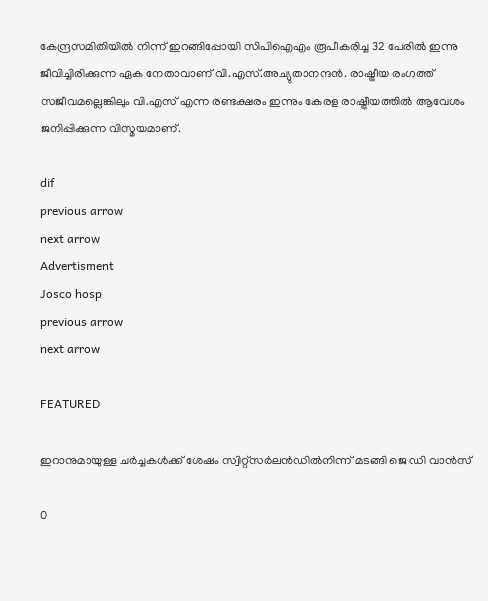കേന്ദ്രസമിതിയില്‍ നിന്ന്‌ ഇറങ്ങിപ്പോയി സിപിഐഎം രൂപീകരിച്ച 32 പേരില്‍ ഇന്നു ജീവിച്ചിരിക്കുന്ന ഏക നേതാവാണ്‌ വി.എസ്‌.അച്യുതാനന്ദന്‍. രാഷ്ട്രീയ രംഗത്ത് സജീവമല്ലെങ്കിലും വി.എസ് എന്ന രണ്ടക്ഷരം ഇന്നും കേരള രാഷ്ട്രീയത്തിൽ ആവേശം ജനിപ്പിക്കുന്ന വിസ്മയമാണ്.

dif
previous arrow
next arrow
Advertisment
Josco hosp
previous arrow
next arrow

FEATURED

ഇറാനുമായുള്ള ചർച്ചകൾക്ക് ശേഷം സ്വിറ്റ്സർലൻഡിൽനിന്ന് മടങ്ങി ജെ ഡി വാൻസ്

0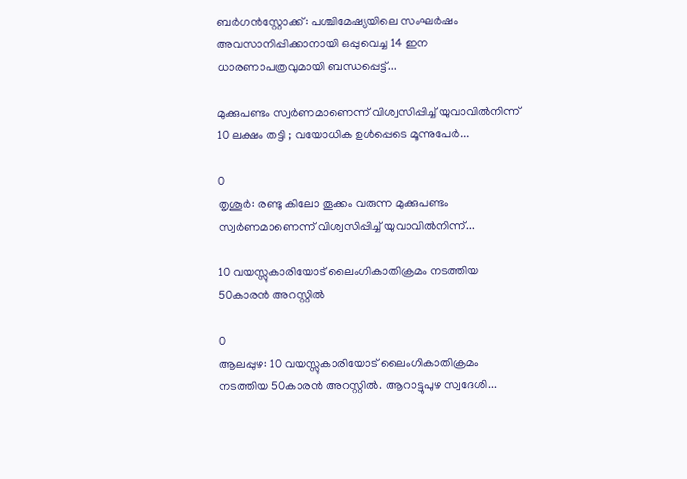ബർഗൻസ്റ്റോക്ക്: പശ്ചിമേഷ്യയിലെ സംഘർഷം അവസാനിപ്പിക്കാനായി ഒപ്പുവെച്ച 14 ഇന ധാരണാപത്രവുമായി ബന്ധപ്പെട്ട്...

മുക്കുപണ്ടം സ്വർണമാണെന്ന് വിശ്വസിപ്പിച്ച് യുവാവിൽനിന്ന് 10 ലക്ഷം തട്ടി ; വയോധിക ഉൾപ്പെടെ മൂന്നുപേർ...

0
തൃശൂര്‍: രണ്ടു കിലോ തൂക്കം വരുന്ന മുക്കുപണ്ടം സ്വര്‍ണമാണെന്ന് വിശ്വസിപ്പിച്ച് യുവാവില്‍നിന്ന്...

10 വയസ്സുകാരിയോട് ലൈംഗികാതിക്രമം നടത്തിയ 50കാരൻ അറസ്റ്റിൽ

0
ആലപ്പുഴ: 10 വയസ്സുകാരിയോട് ലൈംഗികാതിക്രമം നടത്തിയ 50കാരൻ അറസ്റ്റിൽ. ആറാട്ടുപുഴ സ്വദേശി...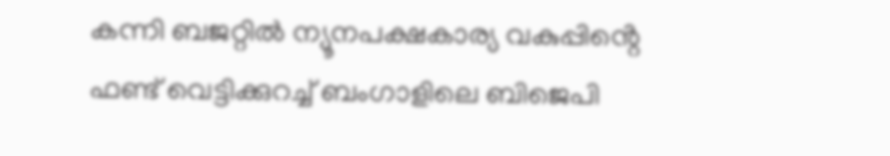കന്നി ബജറ്റിൽ ന്യൂനപക്ഷകാര്യ വകുപ്പിൻ്റെ ഫണ്ട് വെട്ടിക്കുറച്ച് ബംഗാളിലെ ബിജെപി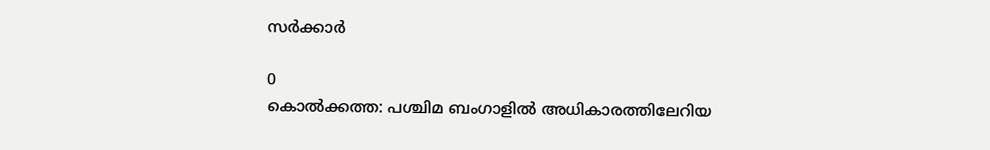സർക്കാർ

0
കൊൽക്കത്ത: പശ്ചിമ ബംഗാളിൽ അധികാരത്തിലേറിയ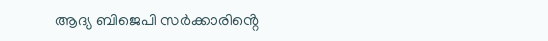ആദ്യ ബിജെപി സർക്കാരിൻ്റെ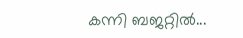കന്നി ബജറ്റിൽ...